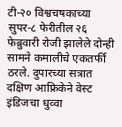टी-२० विश्वचषकाच्या सुपर-८ फेरीतील २६ फेब्रुवारी रोजी झालेले दोन्ही सामने कमालीचे एकतर्फी ठरले. दुपारच्या सत्रात दक्षिण आफ्रिकेने वेस्ट इंडिजचा धुव्वा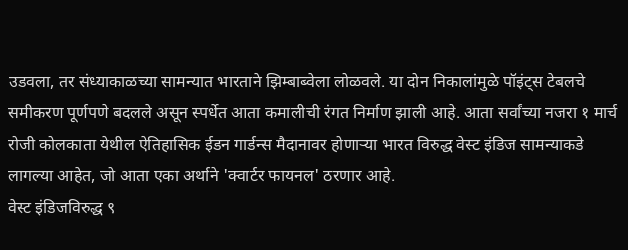उडवला, तर संध्याकाळच्या सामन्यात भारताने झिम्बाब्वेला लोळवले. या दोन निकालांमुळे पॉइंट्स टेबलचे समीकरण पूर्णपणे बदलले असून स्पर्धेत आता कमालीची रंगत निर्माण झाली आहे. आता सर्वांच्या नजरा १ मार्च रोजी कोलकाता येथील ऐतिहासिक ईडन गार्डन्स मैदानावर होणाऱ्या भारत विरुद्ध वेस्ट इंडिज सामन्याकडे लागल्या आहेत, जो आता एका अर्थाने 'क्वार्टर फायनल' ठरणार आहे.
वेस्ट इंडिजविरुद्ध ९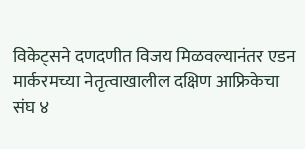विकेट्सने दणदणीत विजय मिळवल्यानंतर एडन मार्करमच्या नेतृत्वाखालील दक्षिण आफ्रिकेचा संघ ४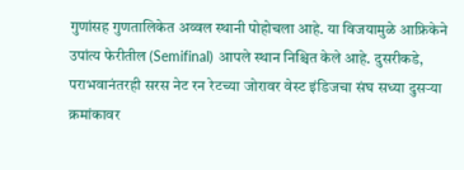गुणांसह गुणतालिकेत अव्वल स्थानी पोहोचला आहे. या विजयामुळे आफ्रिकेने उपांत्य फेरीतील (Semifinal) आपले स्थान निश्चित केले आहे. दुसरीकडे, पराभवानंतरही सरस नेट रन रेटच्या जोरावर वेस्ट इंडिजचा संघ सध्या दुसऱ्या क्रमांकावर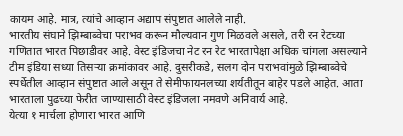कायम आहे. मात्र, त्यांचे आव्हान अद्याप संपुष्टात आलेले नाही.
भारतीय संघाने झिम्बाब्वेचा पराभव करून मौल्यवान गुण मिळवले असले, तरी रन रेटच्या गणितात भारत पिछाडीवर आहे. वेस्ट इंडिजचा नेट रन रेट भारतापेक्षा अधिक चांगला असल्याने टीम इंडिया सध्या तिसऱ्या क्रमांकावर आहे. दुसरीकडे, सलग दोन पराभवांमुळे झिम्बाब्वेचे स्पर्धेतील आव्हान संपुष्टात आले असून ते सेमीफायनलच्या शर्यतीतून बाहेर पडले आहेत. आता भारताला पुढच्या फेरीत जाण्यासाठी वेस्ट इंडिजला नमवणे अनिवार्य आहे.
येत्या १ मार्चला होणारा भारत आणि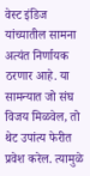वेस्ट इंडिज यांच्यातील सामना अत्यंत निर्णायक ठरणार आहे. या सामन्यात जो संघ विजय मिळवेल, तो थेट उपांत्य फेरीत प्रवेश करेल. त्यामुळे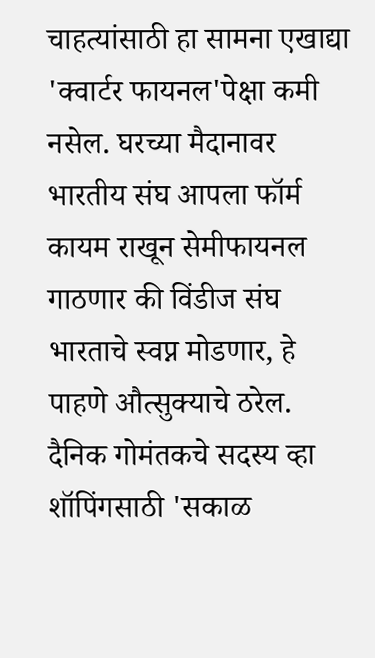चाहत्यांसाठी हा सामना एखाद्या 'क्वार्टर फायनल'पेक्षा कमी नसेल. घरच्या मैदानावर भारतीय संघ आपला फॉर्म कायम राखून सेमीफायनल गाठणार की विंडीज संघ भारताचे स्वप्न मोडणार, हे पाहणे औत्सुक्याचे ठरेल.
दैनिक गोमंतकचे सदस्य व्हा
शॉपिंगसाठी 'सकाळ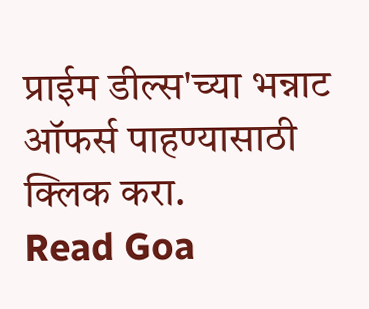प्राईम डील्स'च्या भन्नाट ऑफर्स पाहण्यासाठी क्लिक करा.
Read Goa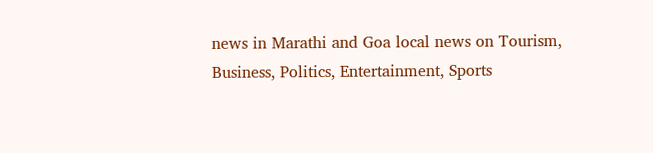news in Marathi and Goa local news on Tourism, Business, Politics, Entertainment, Sports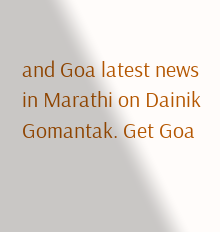and Goa latest news in Marathi on Dainik Gomantak. Get Goa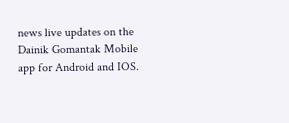news live updates on the Dainik Gomantak Mobile app for Android and IOS.